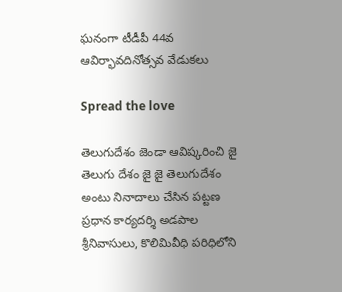ఘనంగా టీడీపీ 44వ ఆవిర్భావదినోత్సవ వేడుకలు

Spread the love

తెలుగుదేశం జెండా ఆవిష్కరించి జై తెలుగు దేశం జై జై తెలుగుదేశం అంటు నినాదాలు చేసిన పట్టణ ప్రధాన కార్యదర్శి అడపాల శ్రీనివాసులు, కొలిమివీధి పరిధిలోని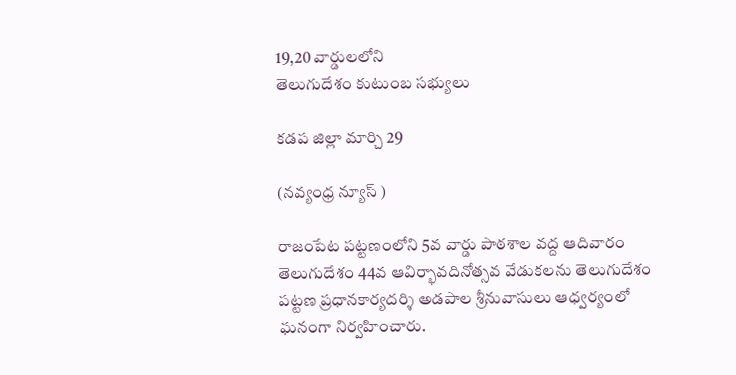19,20 వార్డులలోని
తెలుగుదేశం కుటుంబ సభ్యులు

కడప జిల్లా మార్చి 29

(నవ్యంధ్ర న్యూస్ )

రాజంపేట పట్టణంలోని 5వ వార్డు పాఠశాల వద్ద ఆదివారం తెలుగుదేశం 44వ ఆవిర్భావదినోత్సవ వేడుకలను తెలుగుదేశం పట్టణ ప్రధానకార్యదర్శి అడపాల శ్రీనువాసులు ఆధ్వర్యంలో ఘనంగా నిర్వహించారు.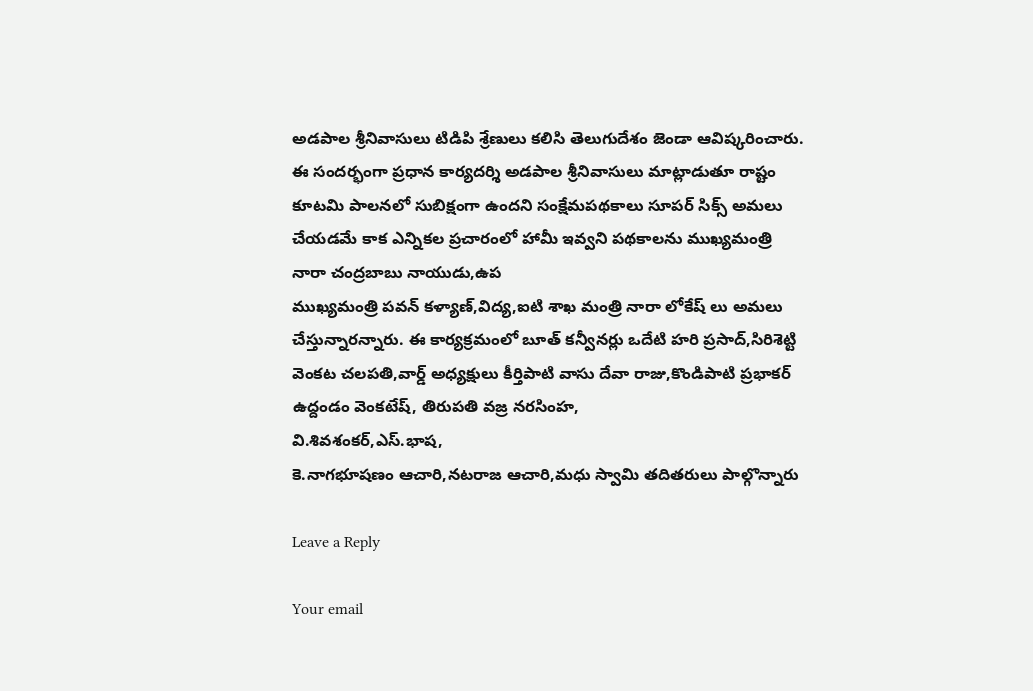అడపాల శ్రీనివాసులు టిడిపి శ్రేణులు కలిసి తెలుగుదేశం జెండా ఆవిష్కరించారు.
ఈ సందర్భంగా ప్రధాన కార్యదర్శి అడపాల శ్రీనివాసులు మాట్లాడుతూ రాష్టం కూటమి పాలనలో సుబిక్షంగా ఉందని సంక్షేమపథకాలు సూపర్ సిక్స్ అమలు చేయడమే కాక ఎన్నికల ప్రచారంలో హామీ ఇవ్వని పథకాలను ముఖ్యమంత్రి నారా చంద్రబాబు నాయుడు,ఉప
ముఖ్యమంత్రి పవన్ కళ్యాణ్,విద్య,ఐటి శాఖ మంత్రి నారా లోకేష్ లు అమలు చేస్తున్నారన్నారు. ఈ కార్యక్రమంలో బూత్ కన్వీనర్లు ఒదేటి హరి ప్రసాద్,సిరిశెట్టి వెంకట చలపతి,వార్డ్ అధ్యక్షులు కీర్తిపాటి వాసు దేవా రాజు,కొండిపాటి ప్రభాకర్ ఉద్దండం వెంకటేష్, తిరుపతి వజ్ర నరసింహ,
వి.శివశంకర్,ఎస్.భాష,
కె.నాగభూషణం ఆచారి,నటరాజ ఆచారి,మధు స్వామి తదితరులు పాల్గొన్నారు

Leave a Reply

Your email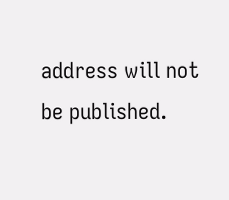address will not be published.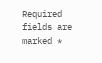Required fields are marked *